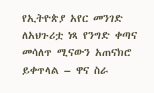የኢትዮጵያ አየር መንገድ ለአህጉሪቷ ነጻ የንግድ ቀጣና መሳለጥ ሚናውን አጠናክሮ ይቀጥላል – ዋና ስራ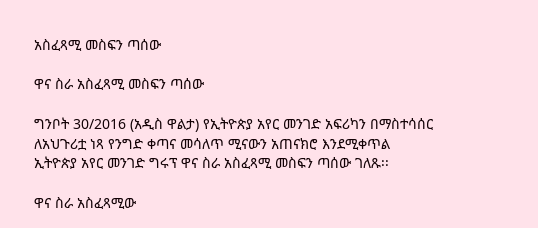አስፈጻሚ መስፍን ጣሰው

ዋና ስራ አስፈጻሚ መስፍን ጣሰው

ግንቦት 30/2016 (አዲስ ዋልታ) የኢትዮጵያ አየር መንገድ አፍሪካን በማስተሳሰር ለአህጉሪቷ ነጻ የንግድ ቀጣና መሳለጥ ሚናውን አጠናክሮ እንደሚቀጥል ኢትዮጵያ አየር መንገድ ግሩፕ ዋና ስራ አስፈጻሚ መስፍን ጣሰው ገለጹ፡፡

ዋና ስራ አስፈጻሚው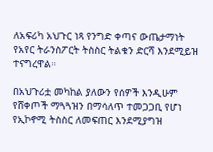ለአፍሪካ አህጉር ነጻ የንግድ ቀጣና ውጤታማነት የአየር ትራንስፖርት ትስስር ትልቁን ድርሻ እንደሚይዝ ተናግረዋል።

በአህጉሪቷ መካከል ያለውን የሰዎች እንዲሁም የሸቀጦች ማጓጓዝን በማሳለጥ ተመጋጋቢ የሆነ የኢኮኖሚ ትስስር ለመፍጠር እንደሚያግዝ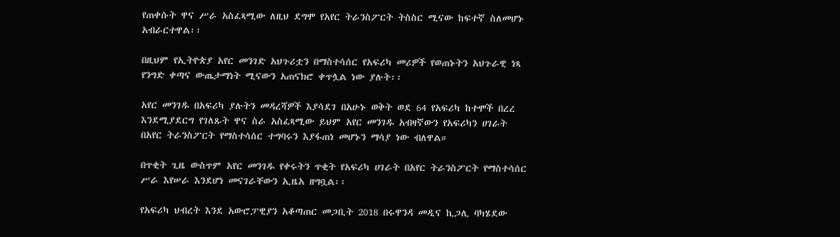የጠቀሱት ዋና ሥራ አስፈጻሚው ለዚህ ደግሞ የአየር ትራንስፖርት ትስስር ሚናው ከፍተኛ ስለመሆኑ አብራርተዋል፡፡

በዚህም የኢትዮጵያ አየር መንገድ አህጉሪቷን በማስተሳሰር የአፍሪካ መሪዎች የወጠኑትን አህጉራዊ ነጻ የንግድ ቀጣና ውጤታማነት ሚናውን አጠናክሮ ቀጥሏል ነው ያሉት፡፡

አየር መንገዱ በአፍሪካ ያሉትን መዳረሻዎች እያሳደገ በአሁኑ ወቅት ወደ 64 የአፍሪካ ከተሞች በረረ እንደሚያደርግ የገለጹት ዋና ስራ አስፈጻሚው ይህም አየር መንገዱ አብዛኛውን የአፍሪካን ሀገራት በአየር ትራንስፖርት የማስተሳሰር ተግባሩን እያፋጠነ መሆኑን ማሳያ ነው ብለዋል።

በጥቂት ጊዜ ውስጥም አየር መንገዱ የቀሩትን ጥቂት የአፍሪካ ሀገራት በአየር ትራንስፖርት የማስተሳሰር ሥራ እየሠራ እንደሆነ መናገራቸውን ኢዜአ ዘግቧል፡፡

የአፍሪካ ህብረት እንደ አውሮፓዊያን አቆጣጠር መጋቢት 2018 በሩዋንዳ መዲና ኪጋሊ ባካሄደው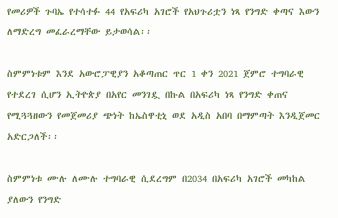የመሪዎች ጉባኤ የተሳተፉ 44 የአፍሪካ አገሮች የአህጉሪቷን ነጻ የንግድ ቀጣና እውን ለማድረግ መፈራረማቸው ይታወሳል፡፡

ስምምነቱም እንደ አውሮፓዊያን አቆጣጠር ጥር 1 ቀን 2021 ጀምሮ ተግባራዊ የተደረገ ሲሆን ኢትዮጵያ በአየር መንገዷ በኩል በአፍሪካ ነጻ የንግድ ቀጠና የሚጓጓዘውን የመጀመሪያ ጭነት ከኤስዋቲኒ ወደ አዲስ አበባ በማምጣት እንዲጀመር አድርጋለች፡፡

ስምምነቱ ሙሉ ለሙሉ ተግባራዊ ሲደረግም በ2034 በአፍሪካ አገሮች መካከል ያለውን የንግድ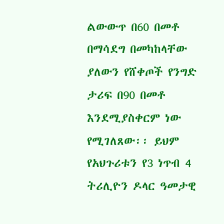ልውውጥ በ60 በመቶ በማሳደግ በመካከላቸው ያለውን የሸቀጦች የንግድ ታሪፍ በ90 በመቶ እንደሚያስቀርም ነው የሚገለጸው፡፡ ይህም የአህጉሪቱን የ3 ነጥብ 4 ትሪሊዮን ዶላር ዓመታዊ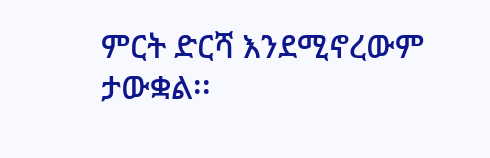ምርት ድርሻ እንደሚኖረውም ታውቋል፡፡